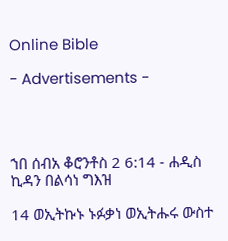Online Bible

- Advertisements -




ኀበ ሰብአ ቆሮንቶስ 2 6:14 - ሐዲስ ኪዳን በልሳነ ግእዝ

14 ወኢትኩኑ ኑፉቃነ ወኢትሑሩ ውስተ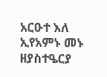አርዑተ እለ ኢየአምኑ መኑ ዘያስተዔርያ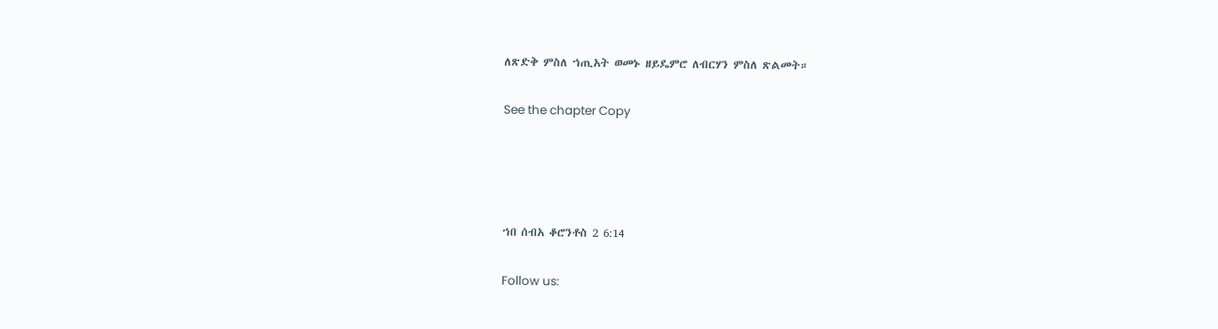ለጽድቅ ምስለ ኀጢአት ወመኑ ዘይዴምሮ ለብርሃን ምስለ ጽልመት።

See the chapter Copy




ኀበ ሰብአ ቆሮንቶስ 2 6:14

Follow us: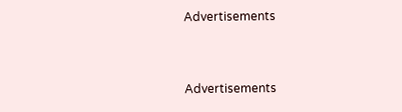Advertisements


Advertisements